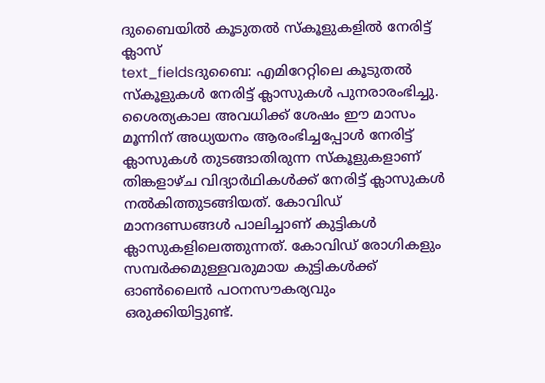ദുബൈയിൽ കൂടുതൽ സ്കൂളുകളിൽ നേരിട്ട് ക്ലാസ്
text_fieldsദുബൈ: എമിറേറ്റിലെ കൂടുതൽ സ്കൂളുകൾ നേരിട്ട് ക്ലാസുകൾ പുനരാരംഭിച്ചു. ശൈത്യകാല അവധിക്ക് ശേഷം ഈ മാസം മൂന്നിന് അധ്യയനം ആരംഭിച്ചപ്പോൾ നേരിട്ട് ക്ലാസുകൾ തുടങ്ങാതിരുന്ന സ്കൂളുകളാണ് തിങ്കളാഴ്ച വിദ്യാർഥികൾക്ക് നേരിട്ട് ക്ലാസുകൾ നൽകിത്തുടങ്ങിയത്. കോവിഡ് മാനദണ്ഡങ്ങൾ പാലിച്ചാണ് കുട്ടികൾ ക്ലാസുകളിലെത്തുന്നത്. കോവിഡ് രോഗികളും സമ്പർക്കമുള്ളവരുമായ കുട്ടികൾക്ക് ഓൺലൈൻ പഠനസൗകര്യവും ഒരുക്കിയിട്ടുണ്ട്.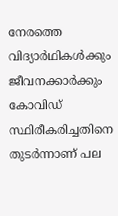നേരത്തെ വിദ്യാർഥികൾക്കും ജീവനക്കാർക്കും കോവിഡ് സ്ഥിരീകരിച്ചതിനെ തുടർന്നാണ് പല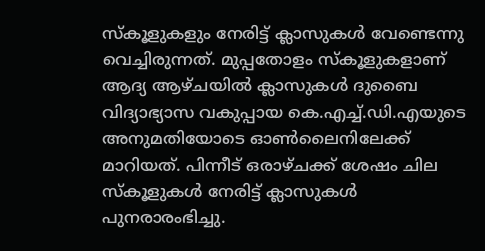സ്കൂളുകളും നേരിട്ട് ക്ലാസുകൾ വേണ്ടെന്നു വെച്ചിരുന്നത്. മുപ്പതോളം സ്കൂളുകളാണ് ആദ്യ ആഴ്ചയിൽ ക്ലാസുകൾ ദുബൈ വിദ്യാഭ്യാസ വകുപ്പായ കെ.എച്ച്.ഡി.എയുടെ അനുമതിയോടെ ഓൺലൈനിലേക്ക് മാറിയത്. പിന്നീട് ഒരാഴ്ചക്ക് ശേഷം ചില സ്കൂളുകൾ നേരിട്ട് ക്ലാസുകൾ പുനരാരംഭിച്ചു.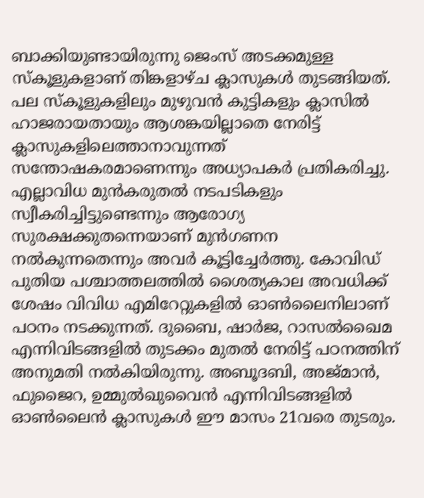ബാക്കിയുണ്ടായിരുന്നു ജെംസ് അടക്കമുള്ള സ്കൂളുകളാണ് തിങ്കളാഴ്ച ക്ലാസുകൾ തുടങ്ങിയത്.
പല സ്കൂളുകളിലും മുഴുവൻ കുട്ടികളും ക്ലാസിൽ ഹാജരായതായും ആശങ്കയില്ലാതെ നേരിട്ട് ക്ലാസുകളിലെത്താനാവുന്നത് സന്തോഷകരമാണെന്നും അധ്യാപകർ പ്രതികരിച്ചു. എല്ലാവിധ മുൻകരുതൽ നടപടികളും സ്വീകരിച്ചിട്ടുണ്ടെന്നും ആരോഗ്യ സുരക്ഷക്കുതന്നെയാണ് മുൻഗണന നൽകുന്നതെന്നും അവർ കൂട്ടിച്ചേർത്തു. കോവിഡ് പുതിയ പശ്ചാത്തലത്തിൽ ശൈത്യകാല അവധിക്ക് ശേഷം വിവിധ എമിറേറ്റുകളിൽ ഓൺലൈനിലാണ് പഠനം നടക്കുന്നത്. ദുബൈ, ഷാർജ, റാസൽഖൈമ എന്നിവിടങ്ങളിൽ തുടക്കം മുതൽ നേരിട്ട് പഠനത്തിന് അനുമതി നൽകിയിരുന്നു. അബൂദബി, അജ്മാൻ, ഫുജൈറ, ഉമ്മുൽഖുവൈൻ എന്നിവിടങ്ങളിൽ ഓൺലൈൻ ക്ലാസുകൾ ഈ മാസം 21വരെ തുടരും.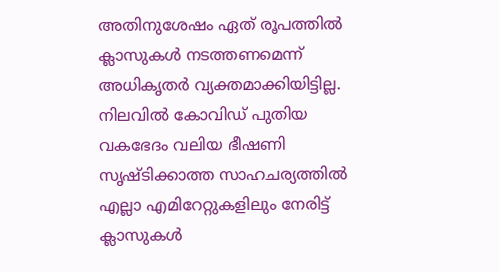അതിനുശേഷം ഏത് രൂപത്തിൽ ക്ലാസുകൾ നടത്തണമെന്ന് അധികൃതർ വ്യക്തമാക്കിയിട്ടില്ല. നിലവിൽ കോവിഡ് പുതിയ വകഭേദം വലിയ ഭീഷണി സൃഷ്ടിക്കാത്ത സാഹചര്യത്തിൽ എല്ലാ എമിറേറ്റുകളിലും നേരിട്ട് ക്ലാസുകൾ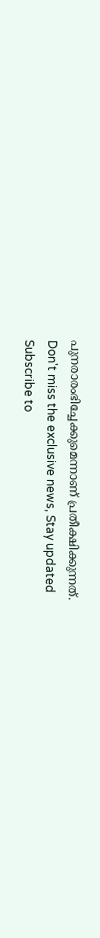പുനരാരംഭിച്ചേക്കുമെന്നാണ് പ്രതീക്ഷിക്കുന്നത്.
Don't miss the exclusive news, Stay updated
Subscribe to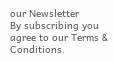our Newsletter
By subscribing you agree to our Terms & Conditions.